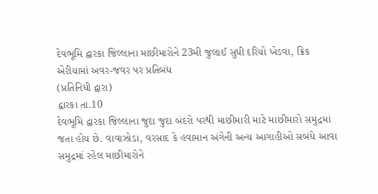દેવભૂમિ દ્વારકા જિલ્લાના માછીમારોને 23મી જુલાઈ સુધી દરિયો ખેડવા, ક્રિક એરીયામાં અવર-જવર પર પ્રતિબંધ
(પ્રતિનિધી દ્વારા)
દ્વારકા તા.10
દેવભૂમિ દ્વારકા જિલ્લાના જુદા જુદા બંદરો પરથી માછીમારી માટે માછીમારો સમુદ્રમાં જતા હોય છે. વાવાઝોડા, વરસાદ કે હવામાન અંગેની અન્ય આગાહીઓ સબંધે આવા સમુદ્રમાં રહેલ માછીમારોને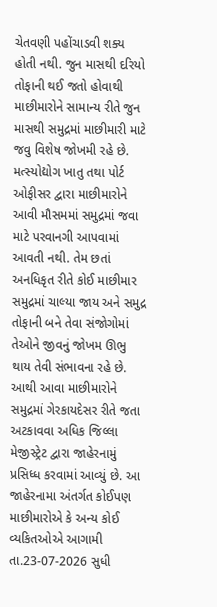ચેતવણી પહોંચાડવી શક્ય હોતી નથી. જુન માસથી દરિયો તોફાની થઈ જતો હોવાથી માછીમારોને સામાન્ય રીતે જુન માસથી સમુદ્રમાં માછીમારી માટે જવુ વિશેષ જોખમી રહે છે. મત્સ્યોદ્યોગ ખાતુ તથા પોર્ટ ઓફીસર દ્વારા માછીમારોને આવી મૌસમમાં સમુદ્રમાં જવા માટે પરવાનગી આપવામાં આવતી નથી. તેમ છતાં અનધિકૃત રીતે કોઈ માછીમાર સમુદ્રમાં ચાલ્યા જાય અને સમુદ્ર તોફાની બને તેવા સંજોગોમાં તેઓને જીવનું જોખમ ઊભુ થાય તેવી સંભાવના રહે છે. આથી આવા માછીમારોને સમુદ્રમાં ગેરકાયદેસર રીતે જતા અટકાવવા અધિક જિલ્લા મેજીસ્ટ્રેટ દ્વારા જાહેરનામું પ્રસિધ્ધ કરવામાં આવ્યું છે. આ જાહેરનામા અંતર્ગત કોઈપણ માછીમારોએ કે અન્ય કોઈ વ્યકિતઓએ આગામી તા.23-07-2026 સુધી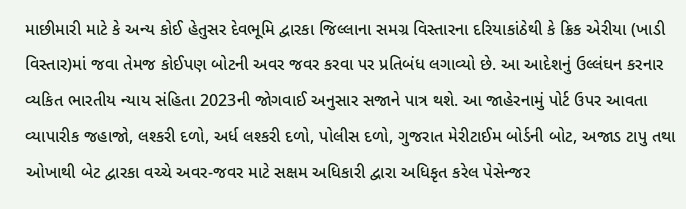માછીમારી માટે કે અન્ય કોઈ હેતુસર દેવભૂમિ દ્વારકા જિલ્લાના સમગ્ર વિસ્તારના દરિયાકાંઠેથી કે ક્રિક એરીયા (ખાડી વિસ્તાર)માં જવા તેમજ કોઈપણ બોટની અવર જવર કરવા પર પ્રતિબંધ લગાવ્યો છે. આ આદેશનું ઉલ્લંઘન કરનાર વ્યકિત ભારતીય ન્યાય સંહિતા 2023ની જોગવાઈ અનુસાર સજાને પાત્ર થશે. આ જાહેરનામું પોર્ટ ઉપર આવતા વ્યાપારીક જહાજો, લશ્કરી દળો, અર્ધ લશ્કરી દળો, પોલીસ દળો, ગુજરાત મેરીટાઈમ બોર્ડની બોટ, અજાડ ટાપુ તથા ઓખાથી બેટ દ્વારકા વચ્ચે અવર-જવર માટે સક્ષમ અધિકારી દ્વારા અધિકૃત કરેલ પેસેન્જર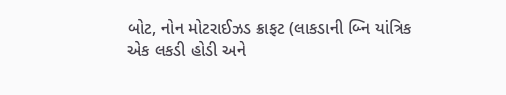બોટ, નોન મોટરાઈઝડ ક્રાફટ (લાકડાની બ્નિ યાંત્રિક એક લકડી હોડી અને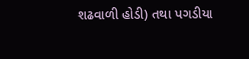શઢવાળી હોડી) તથા પગડીયા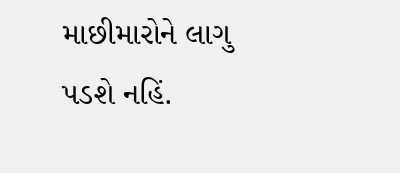માછીમારોને લાગુ પડશે નહિં.